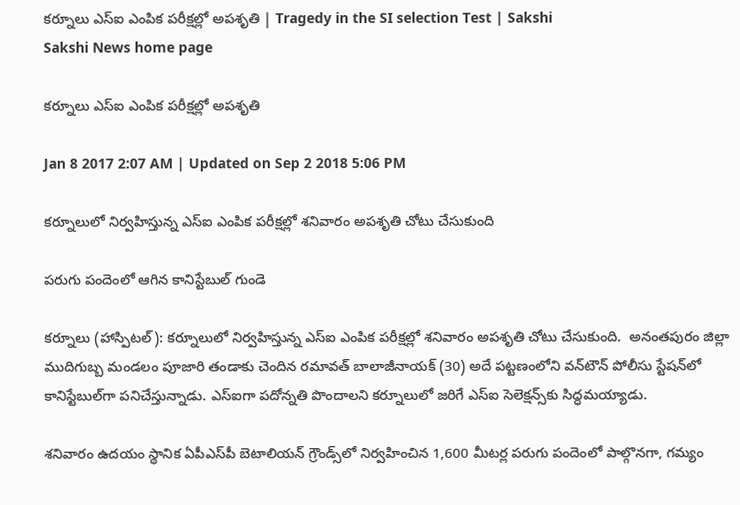కర్నూలు ఎస్‌ఐ ఎంపిక పరీక్షల్లో అపశృతి | Tragedy in the SI selection Test | Sakshi
Sakshi News home page

కర్నూలు ఎస్‌ఐ ఎంపిక పరీక్షల్లో అపశృతి

Jan 8 2017 2:07 AM | Updated on Sep 2 2018 5:06 PM

కర్నూలులో నిర్వహిస్తున్న ఎస్‌ఐ ఎంపిక పరీక్షల్లో శనివారం అపశృతి చోటు చేసుకుంది

పరుగు పందెంలో ఆగిన కానిస్టేబుల్‌ గుండె

కర్నూలు (హాస్పిటల్‌): కర్నూలులో నిర్వహిస్తున్న ఎస్‌ఐ ఎంపిక పరీక్షల్లో శనివారం అపశృతి చోటు చేసుకుంది.  అనంతపురం జిల్లా ముదిగుబ్బ మండలం పూజారి తండాకు చెందిన రమావత్‌ బాలాజీనాయక్‌ (30) అదే పట్టణంలోని వన్‌టౌన్‌ పోలీసు స్టేషన్‌లో కానిస్టేబుల్‌గా పనిచేస్తున్నాడు. ఎస్‌ఐగా పదోన్నతి పొందాలని కర్నూలులో జరిగే ఎస్‌ఐ సెలెక్షన్స్‌కు సిద్ధమయ్యాడు.

శనివారం ఉదయం స్థానిక ఏపీఎస్‌పీ బెటాలియన్‌ గ్రౌండ్స్‌లో నిర్వహించిన 1,600 మీటర్ల పరుగు పందెంలో పాల్గొనగా, గమ్యం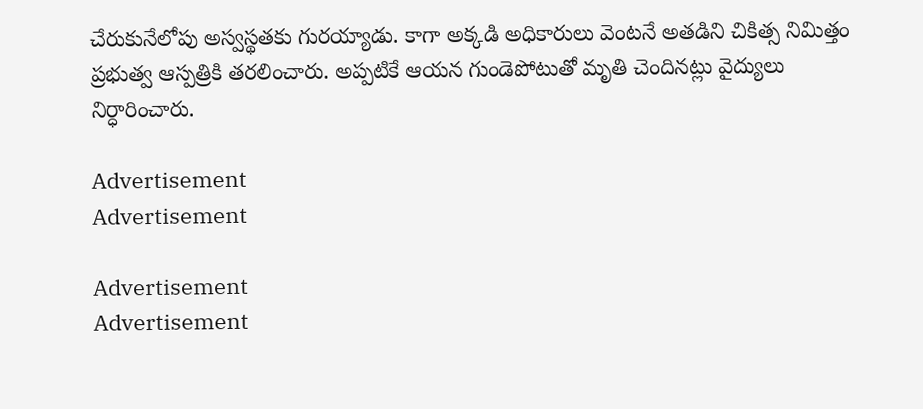చేరుకునేలోపు అస్వస్థతకు గురయ్యాడు. కాగా అక్కడి అధికారులు వెంటనే అతడిని చికిత్స నిమిత్తం ప్రభుత్వ ఆస్పత్రికి తరలించారు. అప్పటికే ఆయన గుండెపోటుతో మృతి చెందినట్లు వైద్యులు నిర్ధారించారు.

Advertisement
Advertisement

Advertisement
Advertisement